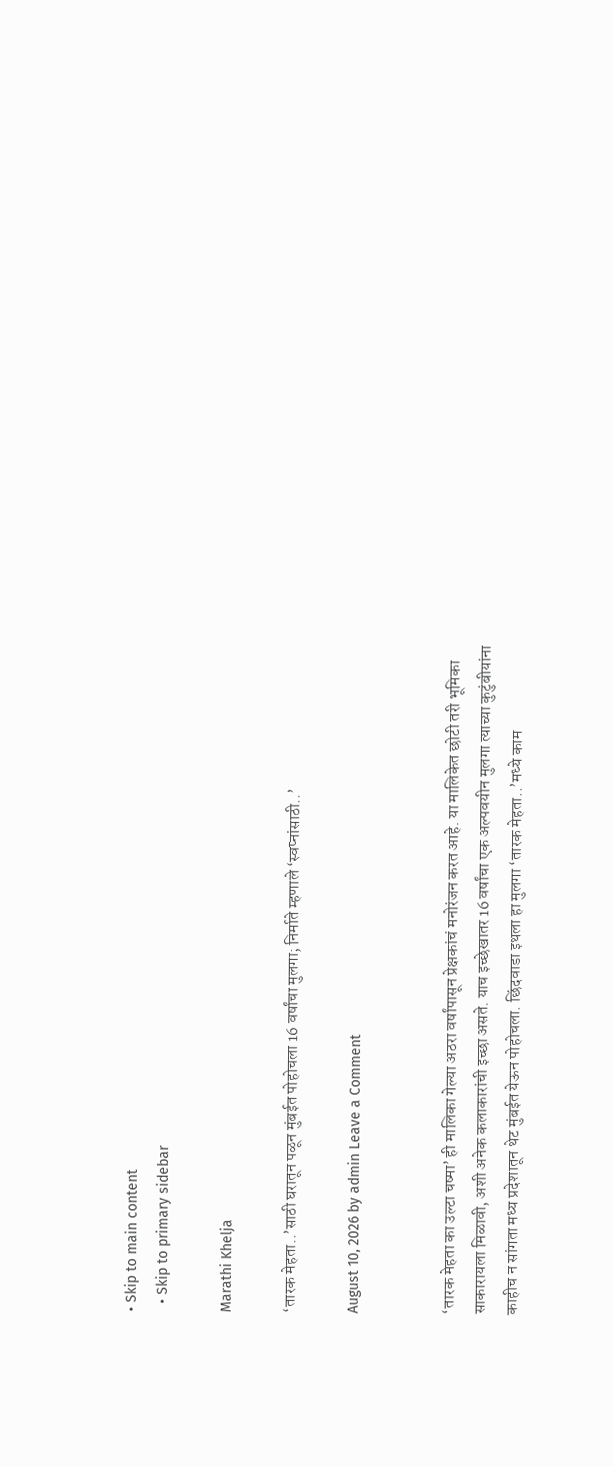• Skip to main content
  • Skip to primary sidebar

Marathi Khelja

‘तारक मेहता..’साठी घरातून पळून मुंबईत पोहोचला 16 वर्षांचा मुलगा; निर्माते म्हणाले ‘स्वप्नांसाठी..’

August 10, 2026 by admin Leave a Comment


‘तारक मेहता का उल्टा चष्मा’ ही मालिका गेल्या अठरा वर्षांपासून प्रेक्षकांचं मनोरंजन करत आहे. या मालिकेत छोटी तरी भूमिका साकारायला मिळावी, अशी अनेक कलाकारांची इच्छा असते. याच इच्छेखातर 16 वर्षांचा एक अल्पवयीन मुलगा त्याच्या कुटुंबीयांना काहीच न सांगता मध्य प्रदेशातून थेट मुंबईत येऊन पोहोचला. छिंदवाडा इथला हा मुलगा ‘तारक मेहता..’मध्ये काम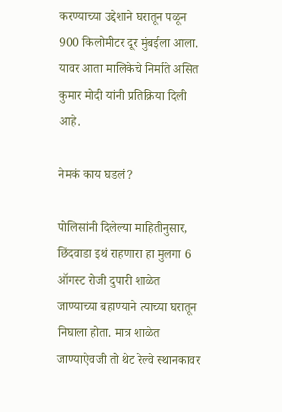करण्याच्या उद्देशाने घरातून पळून 900 किलोमीटर दूर मुंबईला आला. यावर आता मालिकेचे निर्माते असित कुमार मोदी यांनी प्रतिक्रिया दिली आहे.

नेमकं काय घडलं?

पोलिसांनी दिलेल्या माहितीनुसार, छिंदवाडा इथं राहणारा हा मुलगा 6 ऑगस्ट रोजी दुपारी शाळेत जाण्याच्या बहाण्याने त्याच्या घरातून निघाला होता. मात्र शाळेत जाण्याऐवजी तो थेट रेल्वे स्थानकावर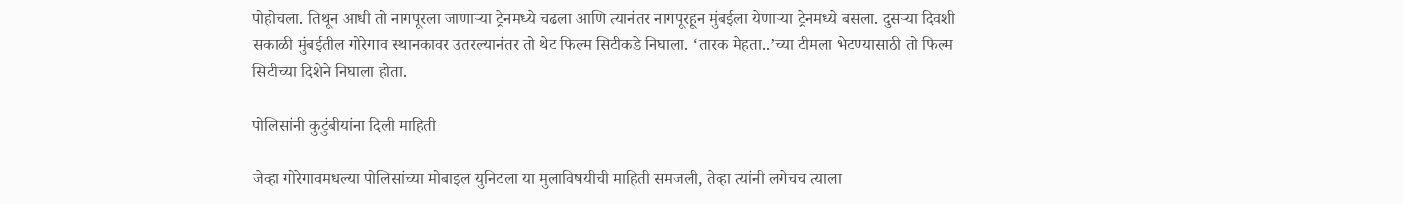पोहोचला. तिथून आधी तो नागपूरला जाणाऱ्या ट्रेनमध्ये चढला आणि त्यानंतर नागपूरहून मुंबईला येणाऱ्या ट्रेनमध्ये बसला. दुसऱ्या दिवशी सकाळी मुंबईतील गोरेगाव स्थानकावर उतरल्यानंतर तो थेट फिल्म सिटीकडे निघाला. ‘तारक मेहता..’च्या टीमला भेटण्यासाठी तो फिल्म सिटीच्या दिशेने निघाला होता.

पोलिसांनी कुटुंबीयांना दिली माहिती

जेव्हा गोरेगावमधल्या पोलिसांच्या मोबाइल युनिटला या मुलाविषयीची माहिती समजली, तेव्हा त्यांनी लगेचच त्याला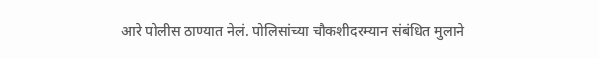आरे पोलीस ठाण्यात नेलं. पोलिसांच्या चौकशीदरम्यान संबंधित मुलाने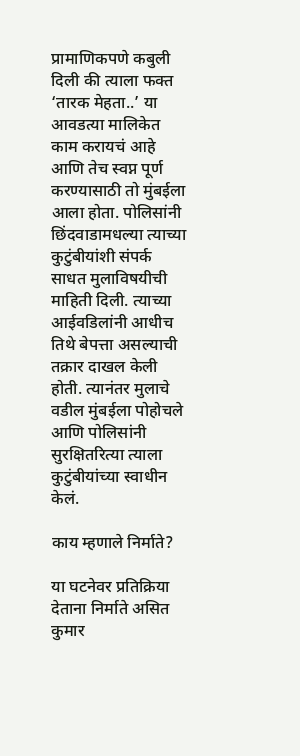प्रामाणिकपणे कबुली दिली की त्याला फक्त ‘तारक मेहता..’ या आवडत्या मालिकेत काम करायचं आहे आणि तेच स्वप्न पूर्ण करण्यासाठी तो मुंबईला आला होता. पोलिसांनी छिंदवाडामधल्या त्याच्या कुटुंबीयांशी संपर्क साधत मुलाविषयीची माहिती दिली. त्याच्या आईवडिलांनी आधीच तिथे बेपत्ता असल्याची तक्रार दाखल केली होती. त्यानंतर मुलाचे वडील मुंबईला पोहोचले आणि पोलिसांनी सुरक्षितरित्या त्याला कुटुंबीयांच्या स्वाधीन केलं.

काय म्हणाले निर्माते?

या घटनेवर प्रतिक्रिया देताना निर्माते असित कुमार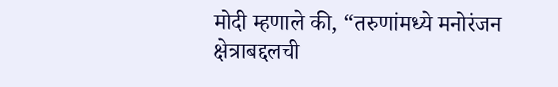मोदी म्हणाले की, “तरुणांमध्ये मनोरंजन क्षेत्राबद्दलची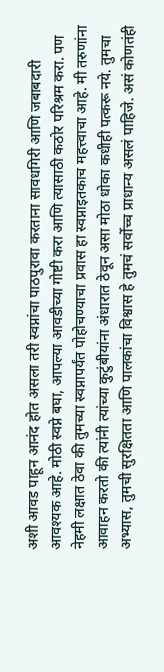अशी आवड पाहून आनंद होत असला तरी स्वप्नांचा पाठपुरावा करताना सावधगिरी आणि जबाबदारी आवश्यक आहे. मोठी स्वप्ने बघा, आपल्या आवडीच्या गोष्टी करा आणि त्यासाठी कठोर परिश्रम करा. पण नेहमी लक्षात ठेवा की तुमच्या स्वप्नापर्यंत पोहोचण्याचा प्रवास हा स्वप्नाइतकाच महत्त्वाचा आहे. मी तरुणांना आवाहन करतो की त्यांनी त्यांच्या कुटुंबीयांना अंधारात ठेवून असा मोठा धोका कधीही पत्करू नये. तुमचा अभ्यास, तुमची सुरक्षितता आणि पालकांचा विश्वास हे तुमचं सर्वोच्च प्राधान्य असलं पाहिजे. असं कोणतंही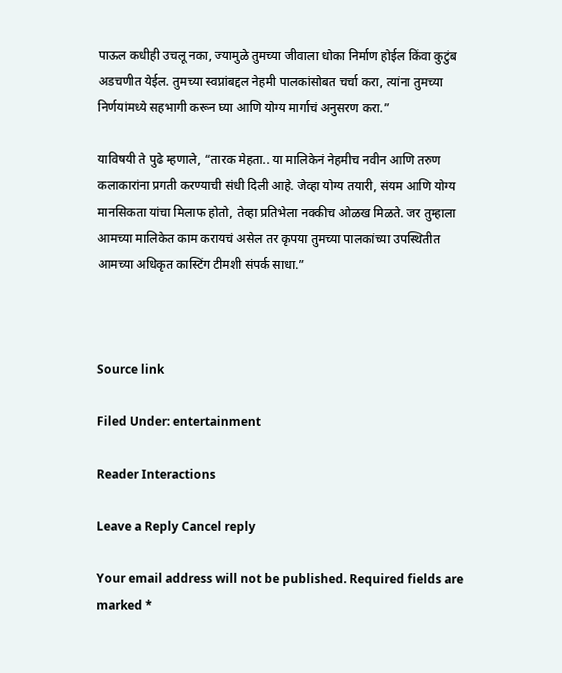पाऊल कधीही उचलू नका, ज्यामुळे तुमच्या जीवाला धोका निर्माण होईल किंवा कुटुंब अडचणीत येईल. तुमच्या स्वप्नांबद्दल नेहमी पालकांसोबत चर्चा करा, त्यांना तुमच्या निर्णयांमध्ये सहभागी करून घ्या आणि योग्य मार्गाचं अनुसरण करा.”

याविषयी ते पुढे म्हणाले, “तारक मेहता.. या मालिकेनं नेहमीच नवीन आणि तरुण कलाकारांना प्रगती करण्याची संधी दिली आहे. जेव्हा योग्य तयारी, संयम आणि योग्य मानसिकता यांचा मिलाफ होतो, तेव्हा प्रतिभेला नक्कीच ओळख मिळते. जर तुम्हाला आमच्या मालिकेत काम करायचं असेल तर कृपया तुमच्या पालकांच्या उपस्थितीत आमच्या अधिकृत कास्टिंग टीमशी संपर्क साधा.”



Source link

Filed Under: entertainment

Reader Interactions

Leave a Reply Cancel reply

Your email address will not be published. Required fields are marked *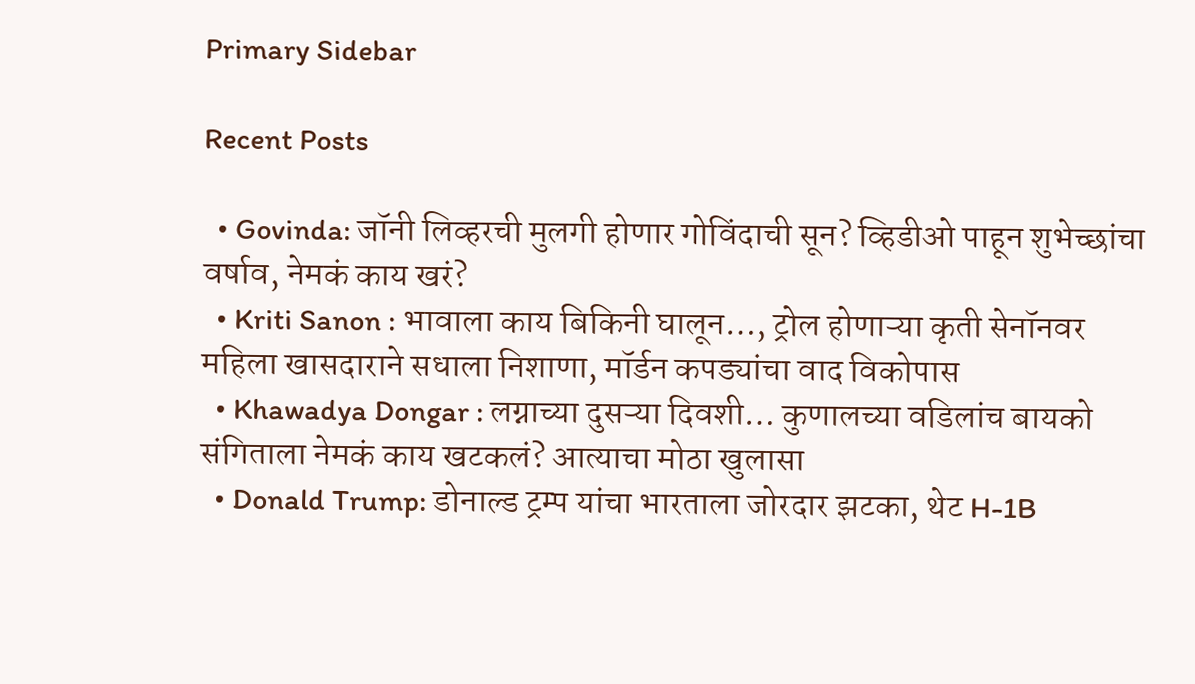Primary Sidebar

Recent Posts

  • Govinda: जॉनी लिव्हरची मुलगी होणार गोविंदाची सून? व्हिडीओ पाहून शुभेच्छांचा वर्षाव, नेमकं काय खरं?
  • Kriti Sanon : भावाला काय बिकिनी घालून…, ट्रोल होणाऱ्या कृती सेनॉनवर महिला खासदाराने सधाला निशाणा, मॉर्डन कपड्यांचा वाद विकोपास
  • Khawadya Dongar : लग्नाच्या दुसऱ्या दिवशी… कुणालच्या वडिलांच बायको संगिताला नेमकं काय खटकलं? आत्याचा मोठा खुलासा
  • Donald Trump: डोनाल्ड ट्रम्प यांचा भारताला जोरदार झटका, थेट H-1B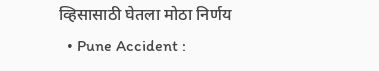व्हिसासाठी घेतला मोठा निर्णय
  • Pune Accident :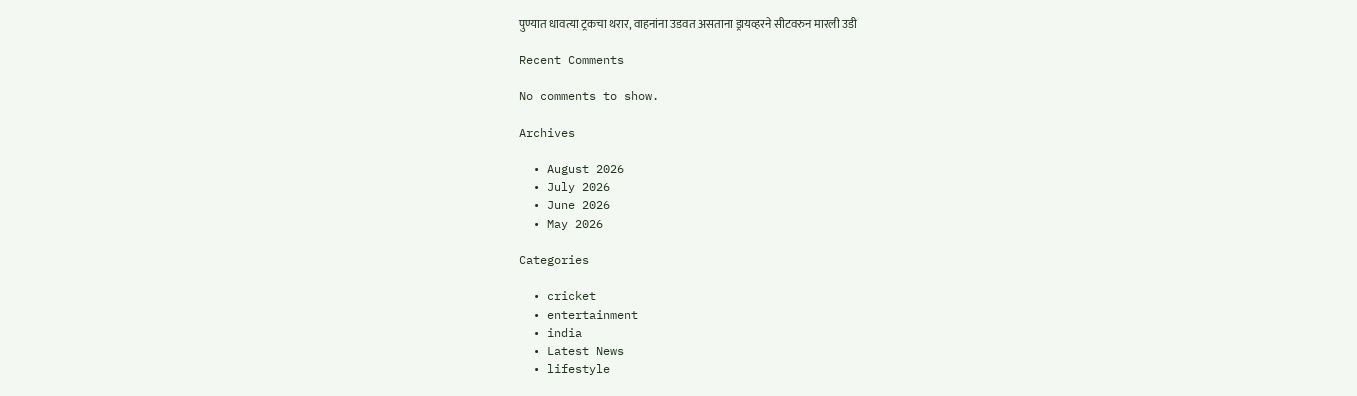पुण्यात धावत्या ट्रकचा थरार, वाहनांना उडवत असताना ड्रायव्हरने सीटवरुन मारली उडी

Recent Comments

No comments to show.

Archives

  • August 2026
  • July 2026
  • June 2026
  • May 2026

Categories

  • cricket
  • entertainment
  • india
  • Latest News
  • lifestyle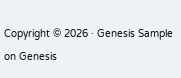Copyright © 2026 · Genesis Sample on Genesis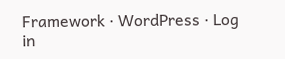Framework · WordPress · Log in